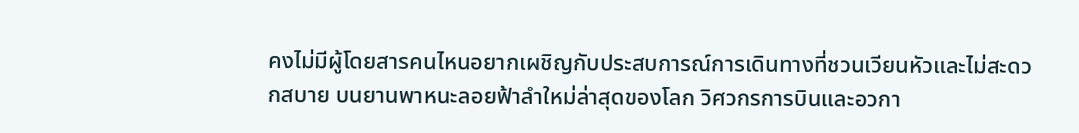คงไม่มีผู้โดยสารคนไหนอยากเผชิญกับประสบการณ์การเดินทางที่ชวนเวียนหัวและไม่สะดวกสบาย บนยานพาหนะลอยฟ้าลำใหม่ล่าสุดของโลก วิศวกรการบินและอวกา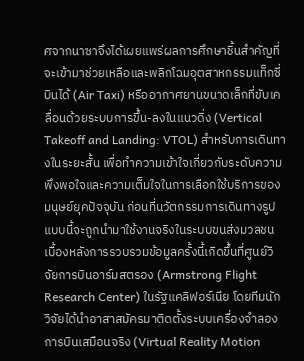ศจากนาซาจึงได้เผยแพร่ผลการศึกษาชิ้นสำคัญที่จะเข้ามาช่วยเหลือและพลิกโฉมอุตสาหกรรมแท็กซี่บินได้ (Air Taxi) หรืออากาศยานขนาดเล็กที่ขับเคลื่อนด้วยระบบการขึ้น-ลงในแนวดิ่ง (Vertical Takeoff and Landing: VTOL) สำหรับการเดินทางในระยะสั้น เพื่อทำความเข้าใจเกี่ยวกับระดับความพึงพอใจและความเต็มใจในการเลือกใช้บริการของมนุษย์ยุคปัจจุบัน ก่อนที่นวัตกรรมการเดินทางรูปแบบนี้จะถูกนำมาใช้งานจริงในระบบขนส่งมวลชน
เบื้องหลังการรวบรวมข้อมูลครั้งนี้เกิดขึ้นที่ศูนย์วิจัยการบินอาร์มสตรอง (Armstrong Flight Research Center) ในรัฐแคลิฟอร์เนีย โดยทีมนักวิจัยได้นำอาสาสมัครมาติดตั้งระบบเครื่องจำลองการบินเสมือนจริง (Virtual Reality Motion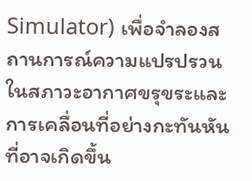Simulator) เพื่อจำลองสถานการณ์ความแปรปรวนในสภาวะอากาศขรุขระและการเคลื่อนที่อย่างกะทันหันที่อาจเกิดขึ้น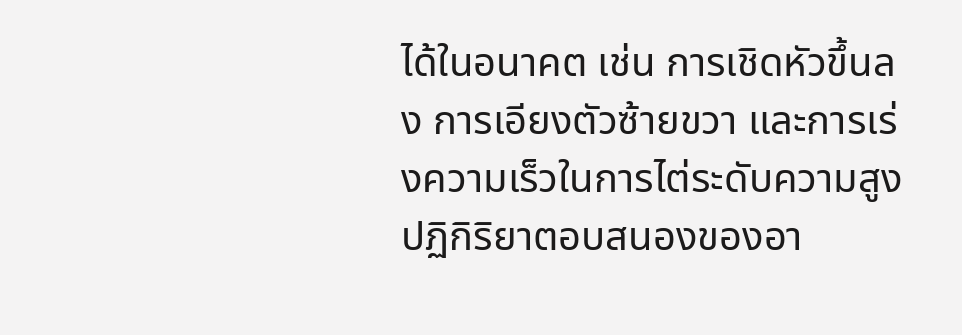ได้ในอนาคต เช่น การเชิดหัวขึ้นลง การเอียงตัวซ้ายขวา และการเร่งความเร็วในการไต่ระดับความสูง ปฏิกิริยาตอบสนองของอา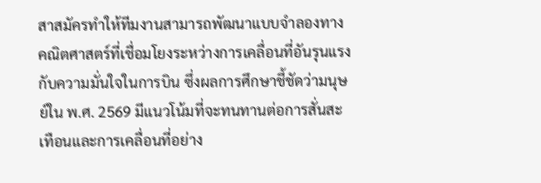สาสมัครทำให้ทีมงานสามารถพัฒนาแบบจำลองทางคณิตศาสตร์ที่เชื่อมโยงระหว่างการเคลื่อนที่อันรุนแรงกับความมั่นใจในการบิน ซึ่งผลการศึกษาชี้ชัดว่ามนุษย์ใน พ.ศ. 2569 มีแนวโน้มที่จะทนทานต่อการสั่นสะเทือนและการเคลื่อนที่อย่าง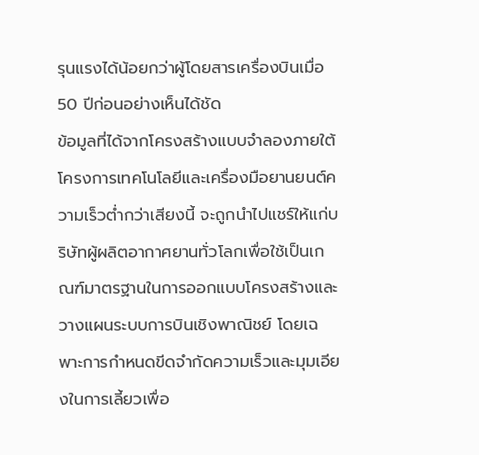รุนแรงได้น้อยกว่าผู้โดยสารเครื่องบินเมื่อ 50 ปีก่อนอย่างเห็นได้ชัด
ข้อมูลที่ได้จากโครงสร้างแบบจำลองภายใต้โครงการเทคโนโลยีและเครื่องมือยานยนต์ความเร็วต่ำกว่าเสียงนี้ จะถูกนำไปแชร์ให้แก่บริษัทผู้ผลิตอากาศยานทั่วโลกเพื่อใช้เป็นเกณฑ์มาตรฐานในการออกแบบโครงสร้างและวางแผนระบบการบินเชิงพาณิชย์ โดยเฉพาะการกำหนดขีดจำกัดความเร็วและมุมเอียงในการเลี้ยวเพื่อ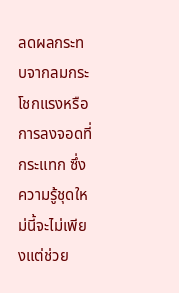ลดผลกระทบจากลมกระโชกแรงหรือการลงจอดที่กระแทก ซึ่งความรู้ชุดใหม่นี้จะไม่เพียงแต่ช่วย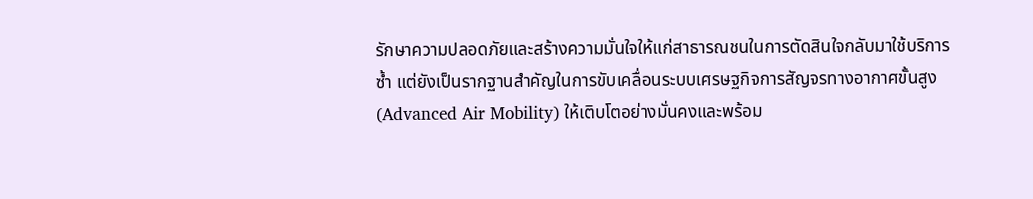รักษาความปลอดภัยและสร้างความมั่นใจให้แก่สาธารณชนในการตัดสินใจกลับมาใช้บริการซ้ำ แต่ยังเป็นรากฐานสำคัญในการขับเคลื่อนระบบเศรษฐกิจการสัญจรทางอากาศขั้นสูง (Advanced Air Mobility) ให้เติบโตอย่างมั่นคงและพร้อม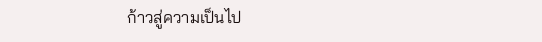ก้าวสู่ความเป็นไป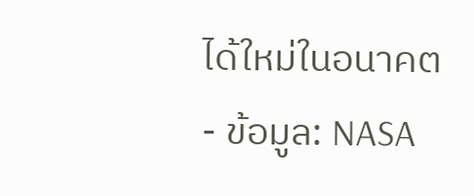ได้ใหม่ในอนาคต
- ข้อมูล: NASA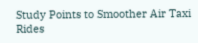Study Points to Smoother Air Taxi Rides